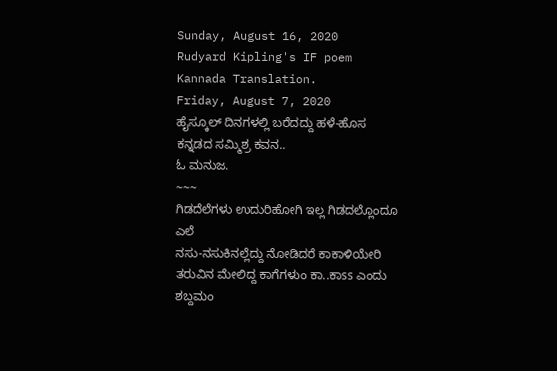Sunday, August 16, 2020
Rudyard Kipling's IF poem Kannada Translation.
Friday, August 7, 2020
ಹೈಸ್ಕೂಲ್ ದಿನಗಳಲ್ಲಿ ಬರೆದದ್ದು ಹಳೆ-ಹೊಸ ಕನ್ನಡದ ಸಮ್ಮಿಶ್ರ ಕವನ..
ಓ ಮನುಜ.
~~~
ಗಿಡದೆಲೆಗಳು ಉದುರಿಹೋಗಿ ಇಲ್ಲ ಗಿಡದಲ್ಲೊಂದೂ ಎಲೆ
ನಸು-ನಸುಕಿನಲ್ಲೆದ್ದು ನೋಡಿದರೆ ಕಾಕಾಳಿಯೇರಿ
ತರುವಿನ ಮೇಲಿದ್ದ ಕಾಗೆಗಳುಂ ಕಾ..ಕಾss ಎಂದು ಶಬ್ದಮಂ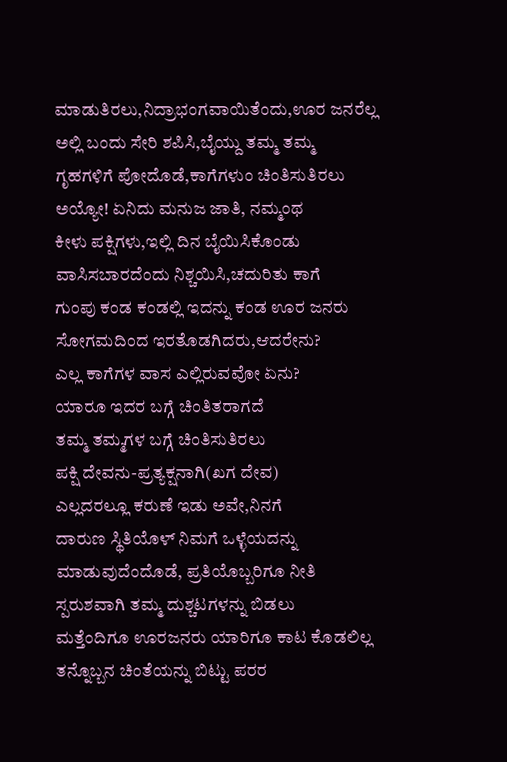ಮಾಡುತಿರಲು,ನಿದ್ರಾಭಂಗವಾಯಿತೆಂದು,ಊರ ಜನರೆಲ್ಲ
ಅಲ್ಲಿ ಬಂದು ಸೇರಿ ಶಪಿಸಿ,ಬೈಯ್ದು ತಮ್ಮ ತಮ್ಮ
ಗೃಹಗಳಿಗೆ ಪೋದೊಡೆ,ಕಾಗೆಗಳುಂ ಚಿಂತಿಸುತಿರಲು
ಅಯ್ಯೋ! ಏನಿದು ಮನುಜ ಜಾತಿ, ನಮ್ಮಂಥ
ಕೀಳು ಪಕ್ಷಿಗಳು,ಇಲ್ಲಿ ದಿನ ಬೈಯಿಸಿಕೊಂಡು
ವಾಸಿಸಬಾರದೆಂದು ನಿಶ್ಚಯಿಸಿ,ಚದುರಿತು ಕಾಗೆ
ಗುಂಪು ಕಂಡ ಕಂಡಲ್ಲಿ ಇದನ್ನು ಕಂಡ ಊರ ಜನರು
ಸೋಗಮದಿಂದ ಇರತೊಡಗಿದರು,ಆದರೇನು?
ಎಲ್ಲ ಕಾಗೆಗಳ ವಾಸ ಎಲ್ಲಿರುವವೋ ಏನು?
ಯಾರೂ ಇದರ ಬಗ್ಗೆ ಚಿಂತಿತರಾಗದೆ
ತಮ್ಮ ತಮ್ಮಗಳ ಬಗ್ಗೆ ಚಿಂತಿಸುತಿರಲು
ಪಕ್ಷಿ ದೇವನು-ಪ್ರತ್ಯಕ್ಷನಾಗಿ(ಖಗ ದೇವ)
ಎಲ್ಲದರಲ್ಲೂ ಕರುಣೆ ಇಡು ಅವೇ,ನಿನಗೆ
ದಾರುಣ ಸ್ಥಿತಿಯೊಳ್ ನಿಮಗೆ ಒಳ್ಳೆಯದನ್ನು
ಮಾಡುವುದೆಂದೊಡೆ, ಪ್ರತಿಯೊಬ್ಬರಿಗೂ ನೀತಿ
ಸ್ಪರುಶವಾಗಿ ತಮ್ಮ ದುಶ್ಚಟಗಳನ್ನು ಬಿಡಲು
ಮತ್ತೆಂದಿಗೂ ಊರಜನರು ಯಾರಿಗೂ ಕಾಟ ಕೊಡಲಿಲ್ಲ
ತನ್ನೊಬ್ಬನ ಚಿಂತೆಯನ್ನು ಬಿಟ್ಟು ಪರರ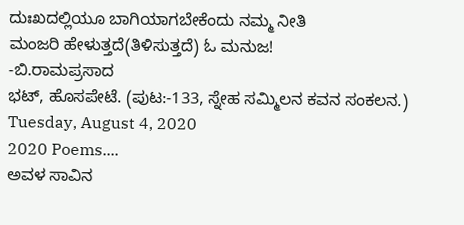ದುಃಖದಲ್ಲಿಯೂ ಬಾಗಿಯಾಗಬೇಕೆಂದು ನಮ್ಮ ನೀತಿ
ಮಂಜರಿ ಹೇಳುತ್ತದೆ(ತಿಳಿಸುತ್ತದೆ) ಓ ಮನುಜ!
-ಬಿ.ರಾಮಪ್ರಸಾದ
ಭಟ್, ಹೊಸಪೇಟೆ. (ಪುಟ:-133, ಸ್ನೇಹ ಸಮ್ಮಿಲನ ಕವನ ಸಂಕಲನ.)
Tuesday, August 4, 2020
2020 Poems....
ಅವಳ ಸಾವಿನ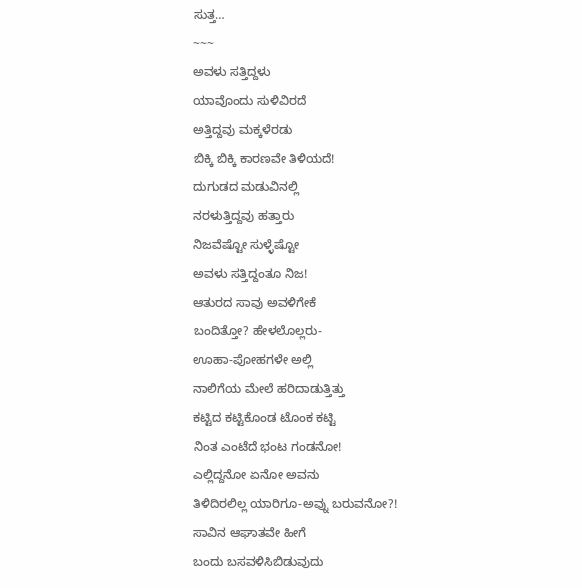ಸುತ್ತ…
~~~
ಅವಳು ಸತ್ತಿದ್ದಳು
ಯಾವೊಂದು ಸುಳಿವಿರದೆ
ಅತ್ತಿದ್ದವು ಮಕ್ಕಳೆರಡು
ಬಿಕ್ಕಿ ಬಿಕ್ಕಿ ಕಾರಣವೇ ತಿಳಿಯದೆ!
ದುಗುಡದ ಮಡುವಿನಲ್ಲಿ
ನರಳುತ್ತಿದ್ದವು ಹತ್ತಾರು
ನಿಜವೆಷ್ಟೋ ಸುಳ್ಳೆಷ್ಟೋ
ಅವಳು ಸತ್ತಿದ್ದಂತೂ ನಿಜ!
ಆತುರದ ಸಾವು ಅವಳಿಗೇಕೆ
ಬಂದಿತ್ತೋ? ಹೇಳಲೊಲ್ಲರು-
ಊಹಾ-ಪೋಹಗಳೇ ಅಲ್ಲಿ
ನಾಲಿಗೆಯ ಮೇಲೆ ಹರಿದಾಡುತ್ತಿತ್ತು
ಕಟ್ಟಿದ ಕಟ್ಟಿಕೊಂಡ ಟೊಂಕ ಕಟ್ಟಿ
ನಿಂತ ಎಂಟೆದೆ ಭಂಟ ಗಂಡನೋ!
ಎಲ್ಲಿದ್ದನೋ ಏನೋ ಅವನು
ತಿಳಿದಿರಲಿಲ್ಲ ಯಾರಿಗೂ-ಅವ್ನು ಬರುವನೋ?!
ಸಾವಿನ ಆಘಾತವೇ ಹೀಗೆ
ಬಂದು ಬಸವಳಿಸಿಬಿಡುವುದು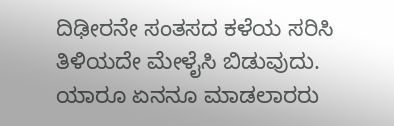ದಿಢೀರನೇ ಸಂತಸದ ಕಳೆಯ ಸರಿಸಿ
ತಿಳಿಯದೇ ಮೇಳೈಸಿ ಬಿಡುವುದು.
ಯಾರೂ ಏನನೂ ಮಾಡಲಾರರು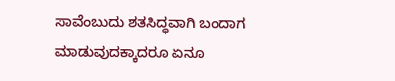ಸಾವೆಂಬುದು ಶತಸಿದ್ಧವಾಗಿ ಬಂದಾಗ
ಮಾಡುವುದಕ್ಕಾದರೂ ಏನೂ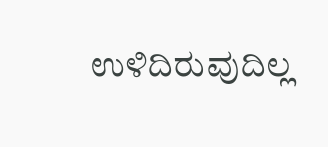ಉಳಿದಿರುವುದಿಲ್ಲ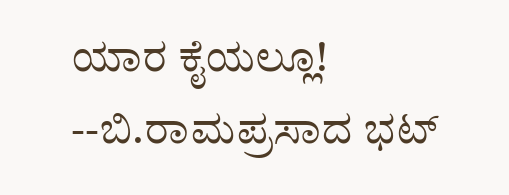ಯಾರ ಕೈಯಲ್ಲೂ!
--ಬಿ.ರಾಮಪ್ರಸಾದ ಭಟ್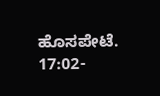ಹೊಸಪೇಟೆ.
17:02-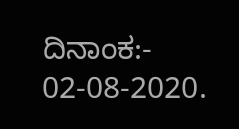ದಿನಾಂಕ:- 02-08-2020.